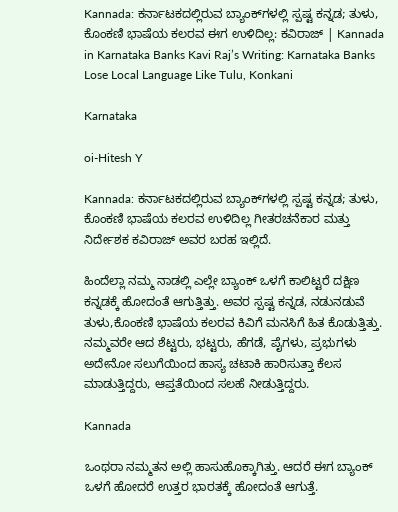Kannada: ಕರ್ನಾಟಕದಲ್ಲಿರುವ ಬ್ಯಾಂಕ್‌ಗಳಲ್ಲಿ ಸ್ಪಷ್ಟ ಕನ್ನಡ; ತುಳು, ಕೊಂಕಣಿ ಭಾಷೆಯ ಕಲರವ ಈಗ ಉಳಿದಿಲ್ಲ: ಕವಿರಾಜ್ | Kannada in Karnataka Banks Kavi Raj’s Writing: Karnataka Banks Lose Local Language Like Tulu, Konkani

Karnataka

oi-Hitesh Y

Kannada: ಕರ್ನಾಟಕದಲ್ಲಿರುವ ಬ್ಯಾಂಕ್‌ಗಳಲ್ಲಿ ಸ್ಪಷ್ಟ ಕನ್ನಡ; ತುಳು, ಕೊಂಕಣಿ ಭಾಷೆಯ ಕಲರವ ಉಳಿದಿಲ್ಲ ಗೀತರಚನೆಕಾರ ಮತ್ತು ನಿರ್ದೇಶಕ ಕವಿರಾಜ್ ಅವರ ಬರಹ ಇಲ್ಲಿದೆ.

ಹಿಂದೆಲ್ಲಾ ನಮ್ಮ ನಾಡಲ್ಲಿ ಎಲ್ಲೇ ಬ್ಯಾಂಕ್ ಒಳಗೆ ಕಾಲಿಟ್ಟರೆ ದಕ್ಷಿಣ ಕನ್ನಡಕ್ಕೆ ಹೋದಂತೆ ಆಗುತ್ತಿತ್ತು. ಅವರ ಸ್ಪಷ್ಟ ಕನ್ನಡ, ನಡುನಡುವೆ ತುಳು,ಕೊಂಕಣಿ ಭಾಷೆಯ ಕಲರವ ಕಿವಿಗೆ ಮನಸಿಗೆ ಹಿತ ಕೊಡುತ್ತಿತ್ತು. ನಮ್ಮವರೇ ಆದ ಶೆಟ್ಟರು, ಭಟ್ಟರು, ಹೆಗಡೆ, ಪೈಗಳು, ಪ್ರಭುಗಳು ಅದೇನೋ ಸಲುಗೆಯಿಂದ ಹಾಸ್ಯ ಚಟಾಕಿ ಹಾರಿಸುತ್ತಾ ಕೆಲಸ ಮಾಡುತ್ತಿದ್ದರು, ಆಪ್ತತೆಯಿಂದ ಸಲಹೆ ನೀಡುತ್ತಿದ್ದರು.

Kannada

ಒಂಥರಾ ನಮ್ಮತನ ಅಲ್ಲಿ ಹಾಸುಹೊಕ್ಕಾಗಿತ್ತು. ಆದರೆ ಈಗ ಬ್ಯಾಂಕ್ ಒಳಗೆ ಹೋದರೆ ಉತ್ತರ ಭಾರತಕ್ಕೆ ಹೋದಂತೆ ಆಗುತ್ತೆ.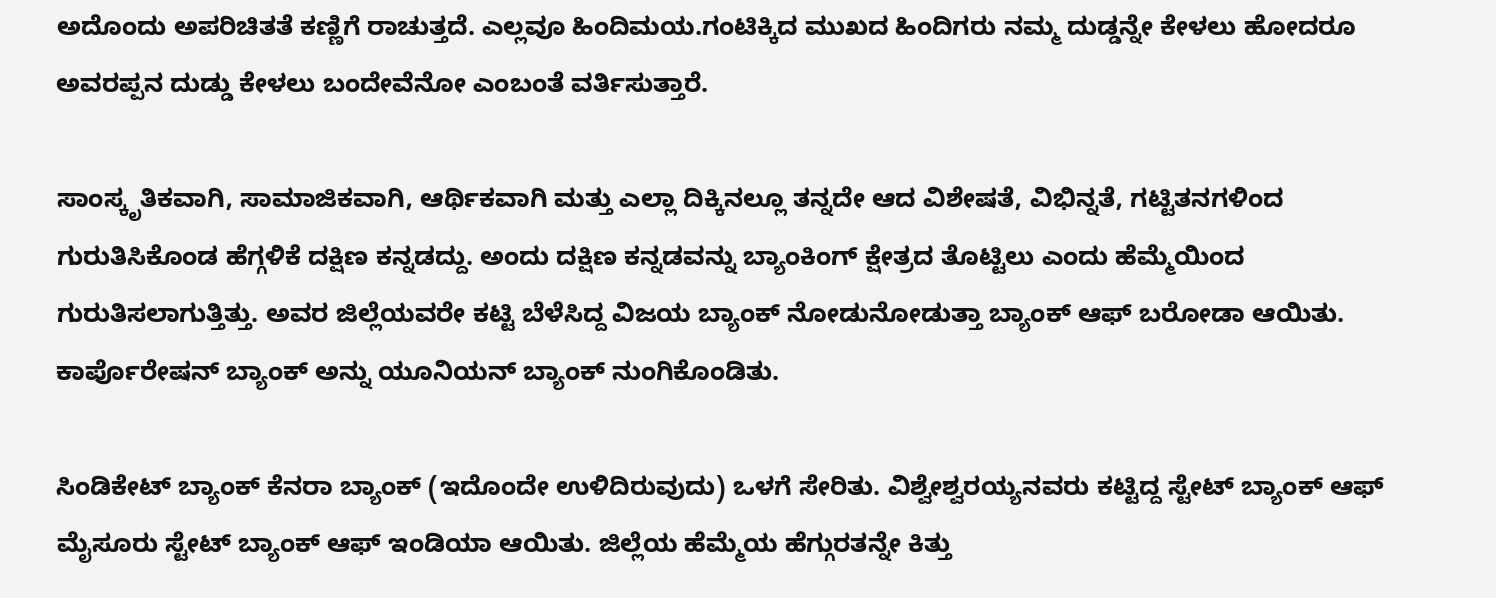ಅದೊಂದು ಅಪರಿಚಿತತೆ ಕಣ್ಣಿಗೆ ರಾಚುತ್ತದೆ. ಎಲ್ಲವೂ ಹಿಂದಿಮಯ.ಗಂಟಿಕ್ಕಿದ ಮುಖದ ಹಿಂದಿಗರು ನಮ್ಮ ದುಡ್ಡನ್ನೇ ಕೇಳಲು ಹೋದರೂ ಅವರಪ್ಪನ ದುಡ್ಡು ಕೇಳಲು ಬಂದೇವೆನೋ ಎಂಬಂತೆ ವರ್ತಿಸುತ್ತಾರೆ.

ಸಾಂಸ್ಕೃತಿಕವಾಗಿ, ಸಾಮಾಜಿಕವಾಗಿ, ಆರ್ಥಿಕವಾಗಿ ಮತ್ತು ಎಲ್ಲಾ ದಿಕ್ಕಿನಲ್ಲೂ ತನ್ನದೇ ಆದ ವಿಶೇಷತೆ, ವಿಭಿನ್ನತೆ, ಗಟ್ಟಿತನಗಳಿಂದ ಗುರುತಿಸಿಕೊಂಡ ಹೆಗ್ಗಳಿಕೆ ದಕ್ಷಿಣ ಕನ್ನಡದ್ದು. ಅಂದು ದಕ್ಷಿಣ ಕನ್ನಡವನ್ನು ಬ್ಯಾಂಕಿಂಗ್ ಕ್ಷೇತ್ರದ ತೊಟ್ಟಿಲು ಎಂದು ಹೆಮ್ಮೆಯಿಂದ ಗುರುತಿಸಲಾಗುತ್ತಿತ್ತು. ಅವರ ಜಿಲ್ಲೆಯವರೇ ಕಟ್ಟಿ ಬೆಳೆಸಿದ್ದ ವಿಜಯ ಬ್ಯಾಂಕ್ ನೋಡುನೋಡುತ್ತಾ ಬ್ಯಾಂಕ್ ಆಫ್ ಬರೋಡಾ ಆಯಿತು. ಕಾರ್ಪೊರೇಷನ್ ಬ್ಯಾಂಕ್ ಅನ್ನು ಯೂನಿಯನ್ ಬ್ಯಾಂಕ್ ನುಂಗಿಕೊಂಡಿತು.

ಸಿಂಡಿಕೇಟ್ ಬ್ಯಾಂಕ್ ಕೆನರಾ ಬ್ಯಾಂಕ್ (ಇದೊಂದೇ ಉಳಿದಿರುವುದು) ಒಳಗೆ ಸೇರಿತು. ವಿಶ್ವೇಶ್ವರಯ್ಯನವರು ಕಟ್ಟಿದ್ದ ಸ್ಟೇಟ್ ಬ್ಯಾಂಕ್ ಆಫ್ ಮೈಸೂರು ಸ್ಟೇಟ್ ಬ್ಯಾಂಕ್ ಆಫ್ ಇಂಡಿಯಾ ಆಯಿತು. ಜಿಲ್ಲೆಯ ಹೆಮ್ಮೆಯ ಹೆಗ್ಗುರತನ್ನೇ ಕಿತ್ತು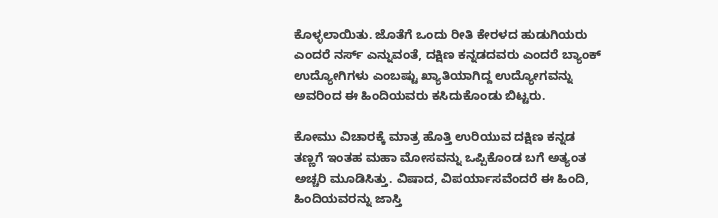ಕೊಳ್ಳಲಾಯಿತು. ಜೊತೆಗೆ ಒಂದು ರೀತಿ ಕೇರಳದ ಹುಡುಗಿಯರು ಎಂದರೆ ನರ್ಸ್ ಎನ್ನುವಂತೆ, ದಕ್ಷಿಣ ಕನ್ನಡದವರು ಎಂದರೆ ಬ್ಯಾಂಕ್ ಉದ್ಯೋಗಿಗಳು ಎಂಬಷ್ಟು ಖ್ಯಾತಿಯಾಗಿದ್ದ ಉದ್ಯೋಗವನ್ನು ಅವರಿಂದ ಈ ಹಿಂದಿಯವರು ಕಸಿದುಕೊಂಡು ಬಿಟ್ಟರು.

ಕೋಮು ವಿಚಾರಕ್ಕೆ ಮಾತ್ರ ಹೊತ್ತಿ ಉರಿಯುವ ದಕ್ಷಿಣ ಕನ್ನಡ ತಣ್ಣಗೆ ಇಂತಹ ಮಹಾ ಮೋಸವನ್ನು ಒಪ್ಪಿಕೊಂಡ ಬಗೆ ಅತ್ಯಂತ ಅಚ್ಚರಿ ಮೂಡಿಸಿತ್ತು. ವಿಷಾದ, ವಿಪರ್ಯಾಸವೆಂದರೆ ಈ ಹಿಂದಿ, ಹಿಂದಿಯವರನ್ನು ಜಾಸ್ತಿ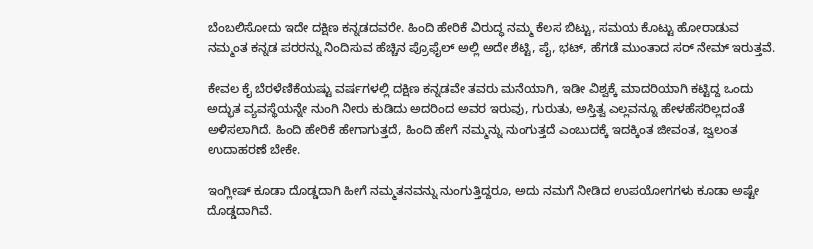ಬೆಂಬಲಿಸೋದು ಇದೇ ದಕ್ಷಿಣ ಕನ್ನಡದವರೇ. ಹಿಂದಿ ಹೇರಿಕೆ ವಿರುದ್ಧ ನಮ್ಮ ಕೆಲಸ ಬಿಟ್ಟು, ಸಮಯ ಕೊಟ್ಟು ಹೋರಾಡುವ ನಮ್ಮಂತ ಕನ್ನಡ ಪರರನ್ನು ನಿಂದಿಸುವ ಹೆಚ್ಚಿನ ಪ್ರೊಫೈಲ್ ಅಲ್ಲಿ ಅದೇ ಶೆಟ್ಟಿ, ಪೈ, ಭಟ್, ಹೆಗಡೆ ಮುಂತಾದ ಸರ್ ನೇಮ್ ಇರುತ್ತವೆ.

ಕೇವಲ ಕೈ ಬೆರಳೆಣಿಕೆಯಷ್ಟು ವರ್ಷಗಳಲ್ಲಿ ದಕ್ಷಿಣ ಕನ್ನಡವೇ ತವರು ಮನೆಯಾಗಿ, ಇಡೀ ವಿಶ್ವಕ್ಕೆ ಮಾದರಿಯಾಗಿ ಕಟ್ಟಿದ್ದ ಒಂದು ಅದ್ಭುತ ವ್ಯವಸ್ಥೆಯನ್ನೇ ನುಂಗಿ ನೀರು ಕುಡಿದು ಅದರಿಂದ ಅವರ ಇರುವು, ಗುರುತು, ಅಸ್ತಿತ್ವ ಎಲ್ಲವನ್ನೂ ಹೇಳಹೆಸರಿಲ್ಲದಂತೆ ಅಳಿಸಲಾಗಿದೆ. ಹಿಂದಿ ಹೇರಿಕೆ ಹೇಗಾಗುತ್ತದೆ, ಹಿಂದಿ ಹೇಗೆ ನಮ್ಮನ್ನು ನುಂಗುತ್ತದೆ ಎಂಬುದಕ್ಕೆ ಇದಕ್ಕಿಂತ ಜೀವಂತ, ಜ್ವಲಂತ ಉದಾಹರಣೆ ಬೇಕೇ.

ಇಂಗ್ಲೀಷ್ ಕೂಡಾ ದೊಡ್ಡದಾಗಿ ಹೀಗೆ ನಮ್ಮತನವನ್ನು ನುಂಗುತ್ತಿದ್ದರೂ, ಅದು ನಮಗೆ ನೀಡಿದ ಉಪಯೋಗಗಳು ಕೂಡಾ ಅಷ್ಟೇ ದೊಡ್ಡದಾಗಿವೆ.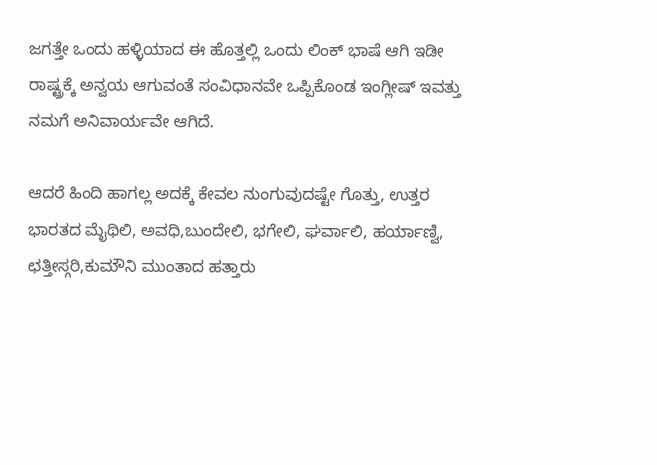ಜಗತ್ತೇ ಒಂದು ಹಳ್ಳಿಯಾದ ಈ ಹೊತ್ತಲ್ಲಿ ಒಂದು ಲಿಂಕ್ ಭಾಷೆ ಆಗಿ ಇಡೀ ರಾಷ್ಟ್ರಕ್ಕೆ ಅನ್ವಯ ಆಗುವಂತೆ ಸಂವಿಧಾನವೇ ಒಪ್ಪಿಕೊಂಡ ಇಂಗ್ಲೀಷ್ ಇವತ್ತು ನಮಗೆ ಅನಿವಾರ್ಯವೇ ಆಗಿದೆ.

ಆದರೆ ಹಿಂದಿ ಹಾಗಲ್ಲ ಅದಕ್ಕೆ ಕೇವಲ ನುಂಗುವುದಷ್ಟೇ ಗೊತ್ತು, ಉತ್ತರ ಭಾರತದ ಮೈಥಿಲಿ, ಅವಧಿ,ಬುಂದೇಲಿ, ಭಗೇಲಿ, ಘರ್ವಾಲಿ, ಹರ್ಯಾಣ್ವಿ, ಛತ್ತೀಸ್ಗರಿ,ಕುಮೌನಿ ಮುಂತಾದ ಹತ್ತಾರು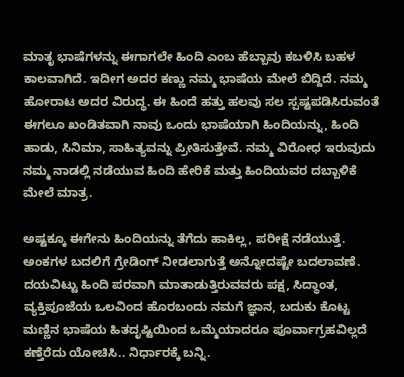ಮಾತೃ ಭಾಷೆಗಳನ್ನು ಈಗಾಗಲೇ ಹಿಂದಿ ಎಂಬ ಹೆಬ್ಬಾವು ಕಬಳಿಸಿ ಬಹಳ ಕಾಲವಾಗಿದೆ. ಇದೀಗ ಅದರ ಕಣ್ಣು ನಮ್ಮ ಭಾಷೆಯ ಮೇಲೆ ಬಿದ್ದಿದೆ. ನಮ್ಮ ಹೋರಾಟ ಅದರ ವಿರುದ್ಧ. ಈ ಹಿಂದೆ ಹತ್ತು ಹಲವು ಸಲ ಸ್ಪಷ್ಟಪಡಿಸಿರುವಂತೆ ಈಗಲೂ ಖಂಡಿತವಾಗಿ ನಾವು ಒಂದು ಭಾಷೆಯಾಗಿ ಹಿಂದಿಯನ್ನು, ಹಿಂದಿ ಹಾಡು, ಸಿನಿಮಾ, ಸಾಹಿತ್ಯವನ್ನು ಪ್ರೀತಿಸುತ್ತೇವೆ. ನಮ್ಮ ವಿರೋಧ ಇರುವುದು ನಮ್ಮ ನಾಡಲ್ಲಿ ನಡೆಯುವ ಹಿಂದಿ ಹೇರಿಕೆ ಮತ್ತು ಹಿಂದಿಯವರ ದಬ್ಬಾಳಿಕೆ ಮೇಲೆ ಮಾತ್ರ.

ಅಷ್ಟಕ್ಕೂ ಈಗೇನು ಹಿಂದಿಯನ್ನು ತೆಗೆದು ಹಾಕಿಲ್ಲ, ಪರೀಕ್ಷೆ ನಡೆಯುತ್ತೆ. ಅಂಕಗಳ ಬದಲಿಗೆ ಗ್ರೇಡಿಂಗ್ ನೀಡಲಾಗುತ್ತೆ ಅನ್ನೋದಷ್ಟೇ ಬದಲಾವಣೆ. ದಯವಿಟ್ಟು ಹಿಂದಿ ಪರವಾಗಿ ಮಾತಾಡುತ್ತಿರುವವರು ಪಕ್ಷ, ಸಿದ್ಧಾಂತ, ವ್ಯಕ್ತಿಪೂಜೆಯ ಒಲವಿಂದ ಹೊರಬಂದು ನಮಗೆ ಜ್ಞಾನ, ಬದುಕು ಕೊಟ್ಟ ಮಣ್ಣಿನ ಭಾಷೆಯ ಹಿತದೃಷ್ಟಿಯಿಂದ ಒಮ್ಮೆಯಾದರೂ ಪೂರ್ವಾಗ್ರಹವಿಲ್ಲದೆ ಕಣ್ತೆರೆದು ಯೋಚಿಸಿ.. ನಿರ್ಧಾರಕ್ಕೆ ಬನ್ನಿ.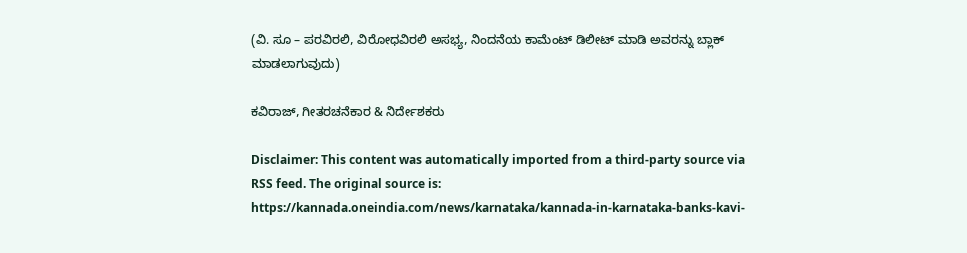(ವಿ. ಸೂ – ಪರವಿರಲಿ, ವಿರೋಧವಿರಲಿ ಅಸಭ್ಯ, ನಿಂದನೆಯ ಕಾಮೆಂಟ್ ಡಿಲೀಟ್ ಮಾಡಿ ಅವರನ್ನು ಬ್ಲಾಕ್ ಮಾಡಲಾಗುವುದು)

ಕವಿರಾಜ್, ಗೀತರಚನೆಕಾರ & ನಿರ್ದೇಶಕರು

Disclaimer: This content was automatically imported from a third-party source via RSS feed. The original source is: https://kannada.oneindia.com/news/karnataka/kannada-in-karnataka-banks-kavi-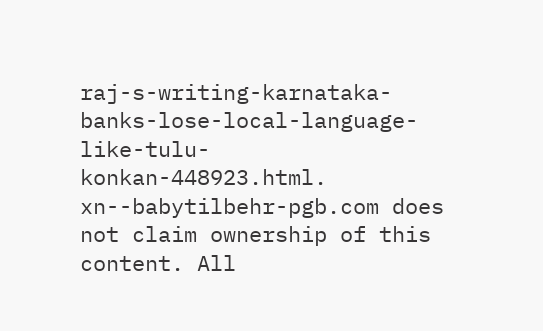raj-s-writing-karnataka-banks-lose-local-language-like-tulu-konkan-448923.html. xn--babytilbehr-pgb.com does not claim ownership of this content. All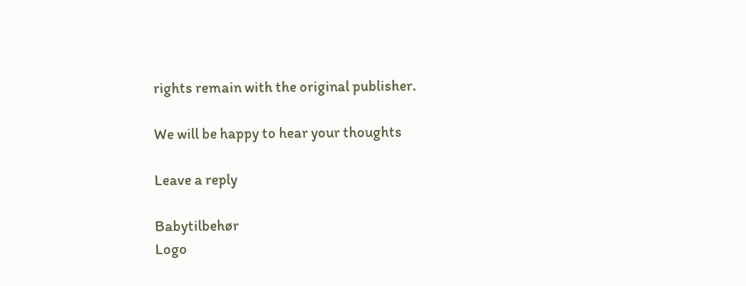rights remain with the original publisher.

We will be happy to hear your thoughts

Leave a reply

Babytilbehør
Logo